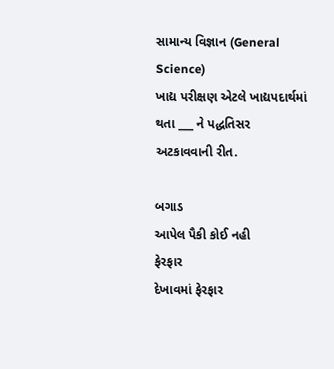સામાન્ય વિજ્ઞાન (General Science)
ખાદ્ય પરીક્ષણ એટલે ખાદ્યપદાર્થમાં થતા ___ ને પદ્ધતિસર અટકાવવાની રીત.

બગાડ
આપેલ પૈકી કોઈ નહી
ફેરફાર
દેખાવમાં ફેરફાર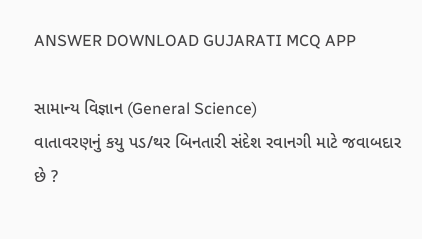ANSWER DOWNLOAD GUJARATI MCQ APP

સામાન્ય વિજ્ઞાન (General Science)
વાતાવરણનું કયુ પડ/થર બિનતારી સંદેશ રવાનગી માટે જવાબદાર છે ?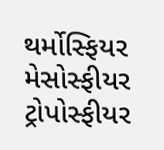થર્મોસ્ફિયર
મેસોસ્ફીયર
ટ્રોપોસ્ફીયર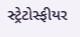સ્ટ્રેટોસ્ફીયર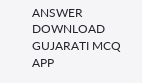ANSWER DOWNLOAD GUJARATI MCQ APP